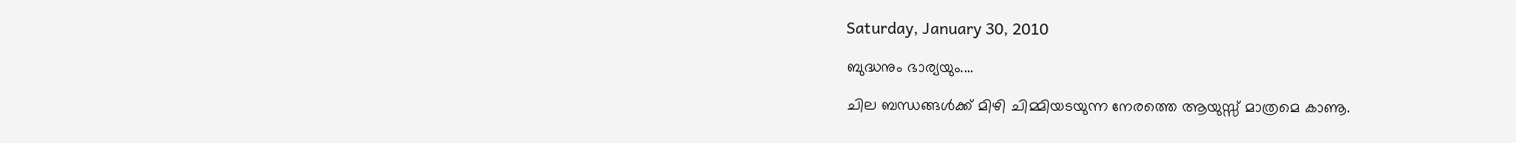Saturday, January 30, 2010

ബുദ്ധനും ഭാര്യയും....

ചില ബന്ധങ്ങള്‍ക്ക് മിഴി ചിമ്മിയടയുന്ന നേരത്തെ ആയുസ്സ്‌ മാത്രമെ കാണൂ.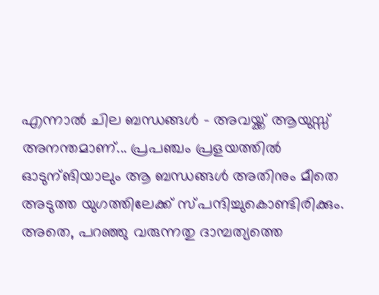എന്നാല്‍ ചില ബന്ധങ്ങള്‍ - അവയ്ക്ക് ആയുസ്സ് അനന്തമാണ്‌... പ്രപഞ്ചം പ്രളയത്തില്‍ ഓടുന്ങിയാലും ആ ബന്ധങ്ങള്‍ അതിനും മീതെ അടുത്ത യുഗത്തിലേക്ക് സ്പന്ദിച്ചുകൊണ്ടിരിക്കും. അതെ, പറഞ്ഞു വരുന്നതു ദാമ്പത്യത്തെ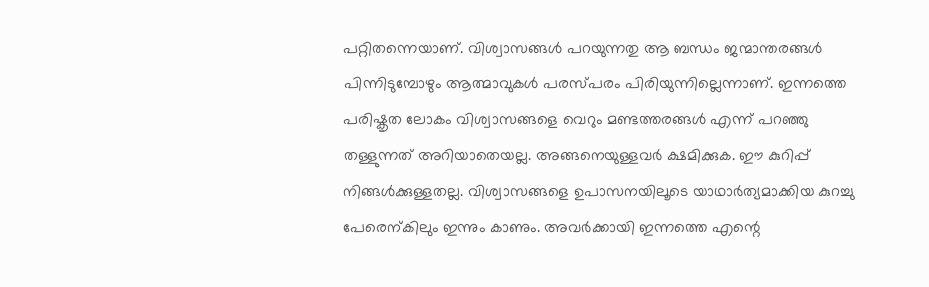പറ്റിതന്നെയാണ്. വിശ്വാസങ്ങള്‍ പറയുന്നതു ആ ബന്ധം ജന്മാന്തരങ്ങള്‍ പിന്നിടുമ്പോഴും ആത്മാവുകള്‍ പരസ്പരം പിരിയുന്നില്ലെന്നാണ്. ഇന്നത്തെ പരിഷ്കൃത ലോകം വിശ്വാസങ്ങളെ വെറും മണ്ടത്തരങ്ങള്‍ എന്ന് പറഞ്ഞു തള്ളുന്നത് അറിയാതെയല്ല. അങ്ങനെയുള്ളവര്‍ ക്ഷമിക്കുക. ഈ കുറിപ്പ് നിങ്ങള്‍ക്കുള്ളതല്ല. വിശ്വാസങ്ങളെ ഉപാസനയിലൂടെ യാഥാര്‍ത്യമാക്കിയ കുറച്ചു പേരെന്കിലും ഇന്നും കാണും. അവര്‍ക്കായി ഇന്നത്തെ എന്റെ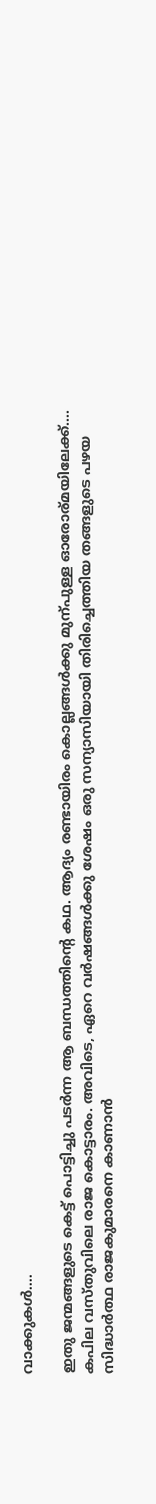വാക്കുകള്‍....

ഇതു ജന്മങ്ങളുടെ കെട്ട് പൊട്ടിച്ചു പടര്‍ന്ന ആ ബന്ധത്തിന്റെ കഥ. ആദ്യം രണ്ടായിരം കൊല്ലങ്ങള്‍ക്കു മുന്പുള്ള ഓരോര്മയിലേക്ക്.... കപില വസ്തുവിലെ രാജ കൊട്ടാരം. അവിടെ, ഏറെ വര്‍ഷങ്ങള്‍ക്കു ശേഷം ഒരു സന്യാസിയായി തിരിച്ചെത്തിയ തങ്ങളുടെ പഴയ സിദ്ധാര്‍ത്ഥ രാജകുമാരനെ കാണാന്‍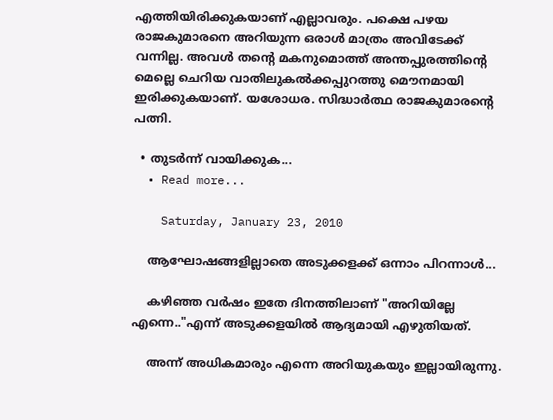എത്തിയിരിക്കുകയാണ് എല്ലാവരും. പക്ഷെ പഴയ രാജകുമാരനെ അറിയുന്ന ഒരാള്‍ മാത്രം അവിടേക്ക് വന്നില്ല. അവള്‍ തന്റെ മകനുമൊത്ത് അന്തപ്പുരത്തിന്റെ മെല്ലെ ചെറിയ വാതിലുകല്‍ക്കപ്പുറത്തു മൌനമായി ഇരിക്കുകയാണ്. യശോധര. സിദ്ധാര്‍ത്ഥ രാജകുമാരന്റെ പത്നി.

  • തുടര്‍ന്ന് വായിക്കുക...
  • Read more...

    Saturday, January 23, 2010

    ആഘോഷങ്ങളില്ലാതെ അടുക്കളക്ക് ഒന്നാം പിറന്നാള്‍...

    കഴിഞ്ഞ വര്‍ഷം ഇതേ ദിനത്തിലാണ് "അറിയില്ലേ എന്നെ.."എന്ന് അടുക്കളയില്‍ ആദ്യമായി എഴുതിയത്.

    അന്ന് അധികമാരും എന്നെ അറിയുകയും ഇല്ലായിരുന്നു.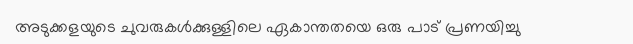അടുക്കളയുടെ ചുവരുകള്‍ക്കുള്ളിലെ ഏകാന്തതയെ ഒരു പാട് പ്രണയിച്ചു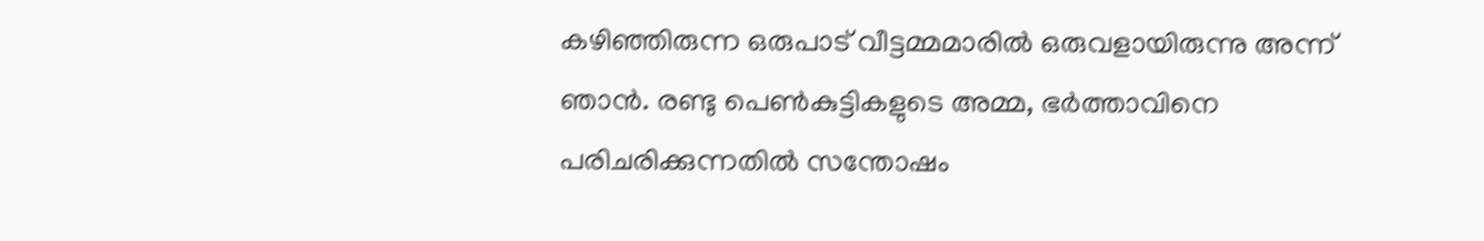കഴിഞ്ഞിരുന്ന ഒരുപാട് വീട്ടമ്മമാരില്‍ ഒരുവളായിരുന്നു അന്ന് ഞാന്‍. രണ്ടു പെണ്‍കുട്ടികളുടെ അമ്മ, ഭര്‍ത്താവിനെ പരിചരിക്കുന്നതില്‍ സന്തോഷം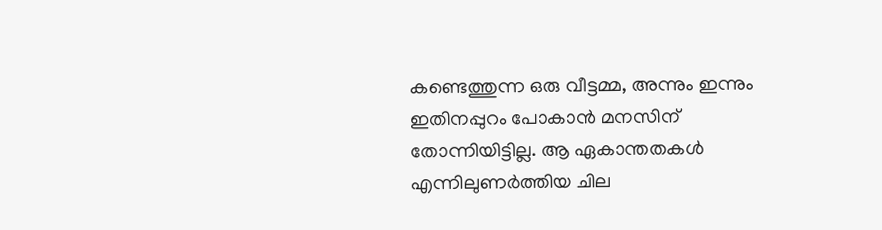കണ്ടെത്തുന്ന ഒരു വീട്ടമ്മ, അന്നും ഇന്നും ഇതിനപ്പുറം പോകാന്‍ മനസിന്‌ തോന്നിയിട്ടില്ല. ആ ഏകാന്തതകള്‍ എന്നിലുണര്‍ത്തിയ ചില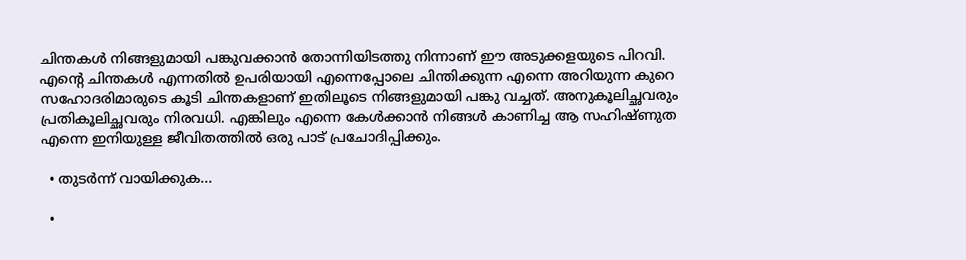ചിന്തകള്‍ നിങ്ങളുമായി പങ്കുവക്കാന്‍ തോന്നിയിടത്തു നിന്നാണ് ഈ അടുക്കളയുടെ പിറവി. എന്റെ ചിന്തകള്‍ എന്നതില്‍ ഉപരിയായി എന്നെപ്പോലെ ചിന്തിക്കുന്ന എന്നെ അറിയുന്ന കുറെ സഹോദരിമാരുടെ കൂടി ചിന്തകളാണ് ഇതിലൂടെ നിങ്ങളുമായി പങ്കു വച്ചത്. അനുകൂലിച്ഛവരും പ്രതികൂലിച്ഛവരും നിരവധി. എങ്കിലും എന്നെ കേള്‍ക്കാന്‍ നിങ്ങള്‍ കാണിച്ച ആ സഹിഷ്ണുത എന്നെ ഇനിയുള്ള ജീവിതത്തില്‍ ഒരു പാട് പ്രചോദിപ്പിക്കും.

  • തുടര്‍ന്ന് വായിക്കുക...

  •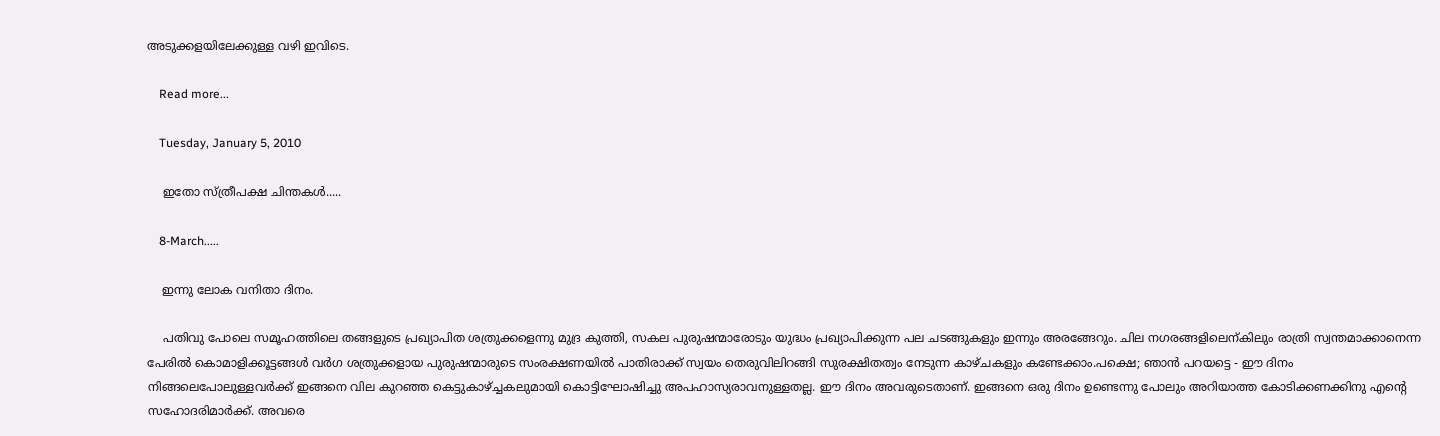അടുക്കളയിലേക്കുള്ള വഴി ഇവിടെ.

    Read more...

    Tuesday, January 5, 2010

    ഇതോ സ്ത്രീപക്ഷ ചിന്തകള്‍.....

    8-March.....

    ഇന്നു ലോക വനിതാ ദിനം.

    പതിവു പോലെ സമൂഹത്തിലെ തങ്ങളുടെ പ്രഖ്യാപിത ശത്രുക്കളെന്നു മുദ്ര കുത്തി, സകല പുരുഷന്മാരോടും യുദ്ധം പ്രഖ്യാപിക്കുന്ന പല ചടങ്ങുകളും ഇന്നും അരങ്ങേറും. ചില നഗരങ്ങളിലെന്കിലും രാത്രി സ്വന്തമാക്കാനെന്ന പേരില്‍ കൊമാളിക്കൂട്ടങ്ങള്‍ വര്‍ഗ ശത്രുക്കളായ പുരുഷന്മാരുടെ സംരക്ഷണയില്‍ പാതിരാക്ക്‌ സ്വയം തെരുവിലിറങ്ങി സുരക്ഷിതത്വം നേടുന്ന കാഴ്ചകളും കണ്ടേക്കാം.പക്ഷെ; ഞാന്‍ പറയട്ടെ - ഈ ദിനം നിങ്ങലെപോലുള്ളവര്‍ക്ക് ഇങ്ങനെ വില കുറഞ്ഞ കെട്ടുകാഴ്ച്ചകലുമായി കൊട്ടിഘോഷിച്ചു അപഹാസ്യരാവനുള്ളതല്ല. ഈ ദിനം അവരുടെതാണ്. ഇങ്ങനെ ഒരു ദിനം ഉണ്ടെന്നു പോലും അറിയാത്ത കോടിക്കണക്കിനു എന്റെ സഹോദരിമാര്‍ക്ക്. അവരെ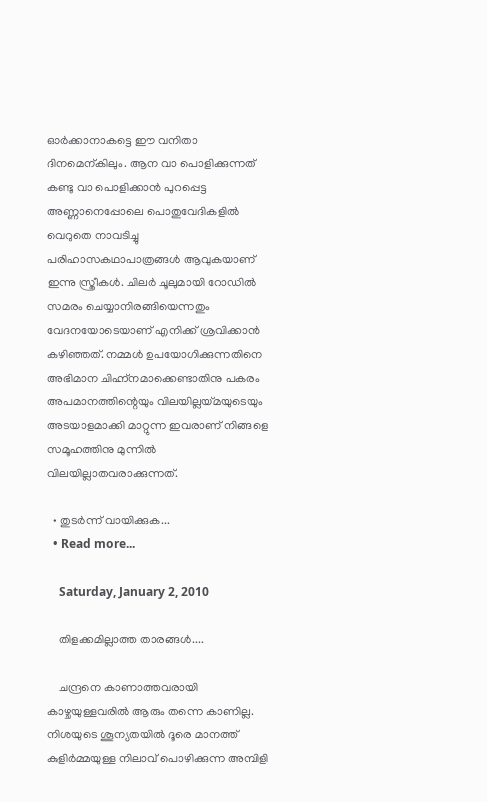ഓര്‍ക്കാനാകട്ടെ ഈ വനിതാ ദിനമെന്കിലും. ആന വാ പൊളിക്കുന്നത് കണ്ടു വാ പൊളിക്കാന്‍ പുറപ്പെട്ട അണ്ണാനെപ്പോലെ പൊതുവേദികളില്‍ വെറുതെ നാവടിച്ചു പരിഹാസകഥാപാത്രങ്ങള്‍ ആവുകയാണ് ഇന്നു സ്ത്രീകള്‍. ചിലര്‍ ചൂലുമായി റോഡില്‍ സമരം ചെയ്യാനിരങ്ങിയെന്നതും വേദനയോടെയാണ് എനിക്ക് ശ്രവിക്കാന്‍ കഴിഞ്ഞത്. നമ്മള്‍ ഉപയോഗിക്കുന്നതിനെ അഭിമാന ചിഹ്ന്നമാക്കെണ്ടാതിനു പകരം അപമാനത്തിന്റെയും വിലയില്ലയ്മയുടെയും അടയാളമാക്കി മാറ്റുന്ന ഇവരാണ് നിങ്ങളെ സമൂഹത്തിനു മുന്നില്‍ വിലയില്ലാതവരാക്കുന്നത്.

  • തുടര്‍ന്ന് വായിക്കുക...
  • Read more...

    Saturday, January 2, 2010

    തിളക്കമില്ലാത്ത താരങ്ങള്‍....

    ചന്ദ്രനെ കാണാത്തവരായി കാഴ്ചയുള്ളവരില്‍ ആരും തന്നെ കാണില്ല. നിശയുടെ ശൂന്യതയില്‍ ദൂരെ മാനത്ത് കുളിര്‍മ്മയുള്ള നിലാവ് പൊഴിക്കുന്ന അമ്പിളി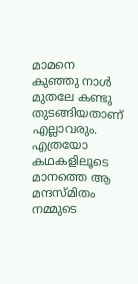മാമനെ കുഞ്ഞു നാള്‍ മുതലേ കണ്ടു തുടങ്ങിയതാണ്‌ എല്ലാവരും. എത്രയോ കഥകളിലൂടെ മാനത്തെ ആ മന്ദസ്മിതം നമ്മുടെ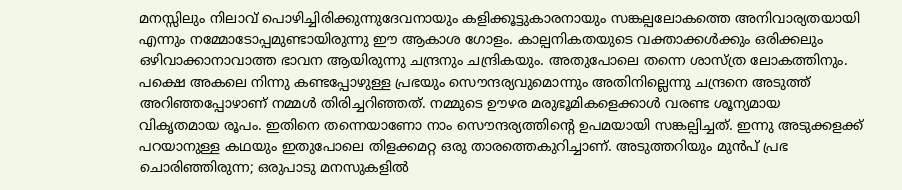മനസ്സിലും നിലാവ് പൊഴിച്ചിരിക്കുന്നുദേവനായും കളിക്കൂട്ടുകാരനായും സങ്കല്പലോകത്തെ അനിവാര്യതയായി എന്നും നമ്മോടോപ്പമുണ്ടായിരുന്നു ഈ ആകാശ ഗോളം. കാല്പനികതയുടെ വക്താക്കള്‍ക്കും ഒരിക്കലും ഒഴിവാക്കാനാവാത്ത ഭാവന ആയിരുന്നു ചന്ദ്രനും ചന്ദ്രികയും. അതുപോലെ തന്നെ ശാസ്ത്ര ലോകത്തിനും. പക്ഷെ അകലെ നിന്നു കണ്ടപ്പോഴുള്ള പ്രഭയും സൌന്ദര്യവുമൊന്നും അതിനില്ലെന്നു ചന്ദ്രനെ അടുത്ത് അറിഞ്ഞപ്പോഴാണ് നമ്മള്‍ തിരിച്ചറിഞ്ഞത്. നമ്മുടെ ഊഴര മരുഭൂമികളെക്കാള്‍ വരണ്ട ശൂന്യമായ വികൃതമായ രൂപം. ഇതിനെ തന്നെയാണോ നാം സൌന്ദര്യത്തിന്റെ ഉപമയായി സങ്കല്പിച്ചത്. ഇന്നു അടുക്കളക്ക് പറയാനുള്ള കഥയും ഇതുപോലെ തിളക്കമറ്റ ഒരു താരത്തെകുറിച്ചാണ്. അടുത്തറിയും മുന്‍പ് പ്രഭ ചൊരിഞ്ഞിരുന്ന; ഒരുപാടു മനസുകളില്‍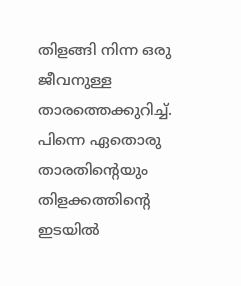തിളങ്ങി നിന്ന ഒരു ജീവനുള്ള താരത്തെക്കുറിച്ച്. പിന്നെ ഏതൊരു താരതിന്റെയും തിളക്കത്തിന്റെ ഇടയില്‍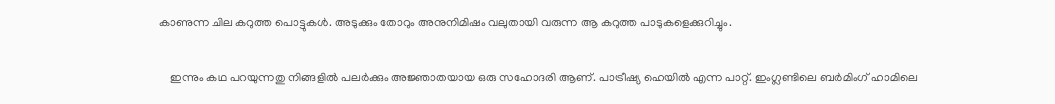കാണുന്ന ചില കറുത്ത പൊട്ടുകള്‍. അടുക്കും തോറും അനുനിമിഷം വലുതായി വരുന്ന ആ കറുത്ത പാടുകളെക്കുറിച്ചും.

    ഇന്നും കഥ പറയുന്നതു നിങ്ങളില്‍ പലര്‍ക്കും അജ്ഞാതയായ ഒരു സഹോദരി ആണ്. പാട്രീഷ്യ ഹെയില്‍ എന്ന പാറ്റ്. ഇംഗ്ലണ്ടിലെ ബര്‍മിംഗ് ഹാമിലെ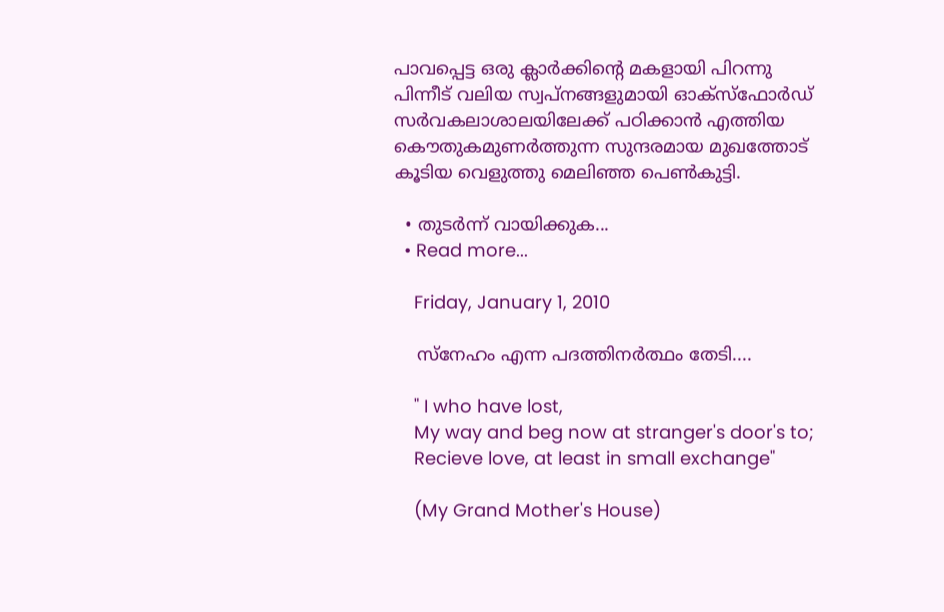പാവപ്പെട്ട ഒരു ക്ലാര്‍ക്കിന്റെ മകളായി പിറന്നു പിന്നീട് വലിയ സ്വപ്നങ്ങളുമായി ഓക്സ്ഫോര്‍ഡ് സര്‍വകലാശാലയിലേക്ക് പഠിക്കാന്‍ എത്തിയ കൌതുകമുണര്‍ത്തുന്ന സുന്ദരമായ മുഖത്തോട് കൂടിയ വെളുത്തു മെലിഞ്ഞ പെണ്‍കുട്ടി.

  • തുടര്‍ന്ന് വായിക്കുക...
  • Read more...

    Friday, January 1, 2010

    സ്നേഹം എന്ന പദത്തിനര്‍ത്ഥം തേടി....

    " I who have lost,
    My way and beg now at stranger's door's to;
    Recieve love, at least in small exchange"

    (My Grand Mother's House)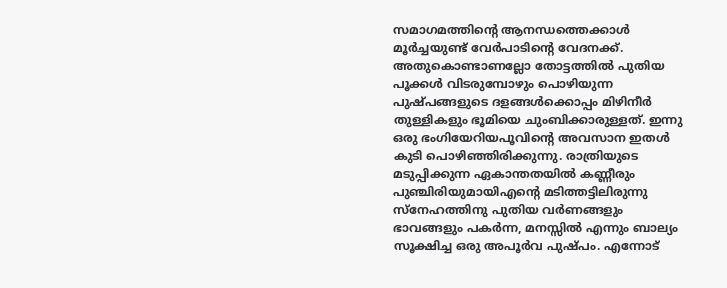സമാഗമത്തിന്റെ ആനന്ധത്തെക്കാള്‍ മൂര്‍ച്ചയുണ്ട് വേര്‍പാടിന്റെ വേദനക്ക്. അതുകൊണ്ടാണല്ലോ തോട്ടത്തില്‍ പുതിയ പൂക്കള്‍ വിടരുമ്പോഴും പൊഴിയുന്ന പുഷ്പങ്ങളുടെ ദളങ്ങള്‍ക്കൊപ്പം മിഴിനീര്‍ തുള്ളികളും ഭൂമിയെ ചുംബിക്കാരുള്ളത്. ഇന്നു ഒരു ഭംഗിയേറിയപൂവിന്റെ അവസാന ഇതള്‍ കു‌ടി പൊഴിഞ്ഞിരിക്കുന്നു. രാത്രിയുടെ മടുപ്പിക്കുന്ന ഏകാന്തതയില്‍ കണ്ണീരും പുഞ്ചിരിയുമായിഎന്റെ മടിത്തട്ടിലിരുന്നു സ്നേഹത്തിനു പുതിയ വര്‍ണങ്ങളും ഭാവങ്ങളും പകര്‍ന്ന, മനസ്സില്‍ എന്നും ബാല്യം സൂക്ഷിച്ച ഒരു അപൂര്‍വ പുഷ്പം. എന്നോട്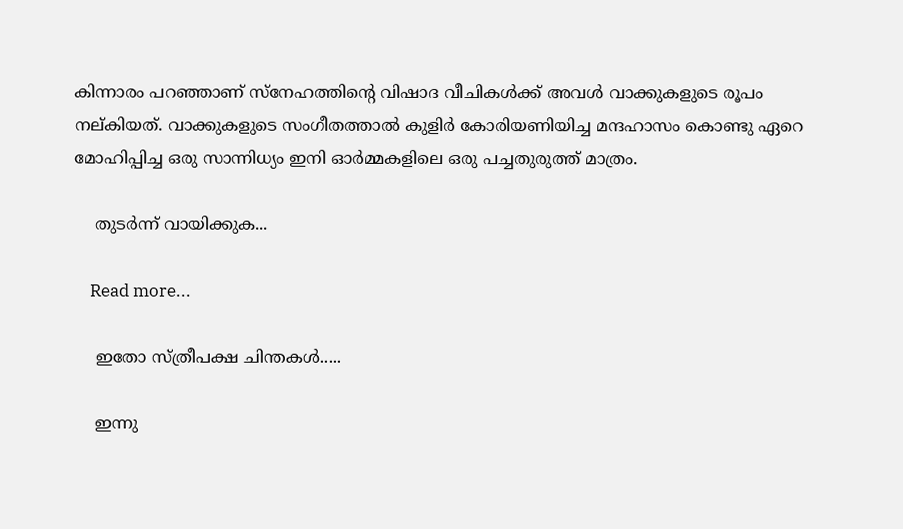കിന്നാരം പറഞ്ഞാണ് സ്നേഹത്തിന്റെ വിഷാദ വീചികള്‍ക്ക് അവള്‍ വാക്കുകളുടെ രൂപം നല്കിയത്. വാക്കുകളുടെ സംഗീതത്താല്‍ കുളിര്‍ കോരിയണിയിച്ച മന്ദഹാസം കൊണ്ടു ഏറെ മോഹിപ്പിച്ച ഒരു സാന്നിധ്യം ഇനി ഓര്‍മ്മകളിലെ ഒരു പച്ചതുരുത്ത് മാത്രം.

    തുടര്‍ന്ന് വായിക്കുക...

    Read more...

    ഇതോ സ്ത്രീപക്ഷ ചിന്തകള്‍.....

    ഇന്നു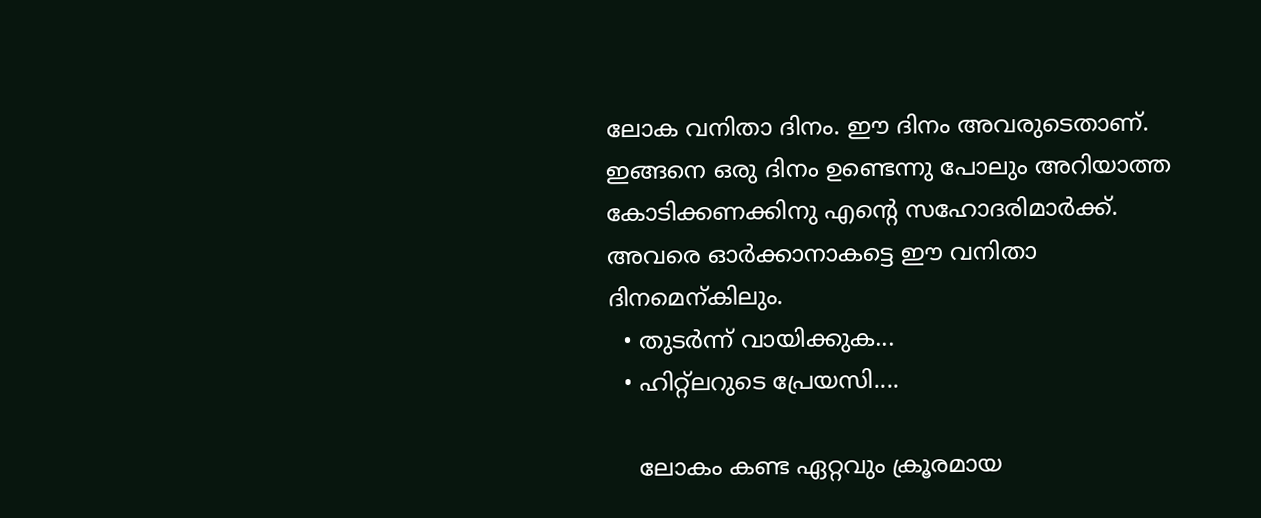ലോക വനിതാ ദിനം. ഈ ദിനം അവരുടെതാണ്. ഇങ്ങനെ ഒരു ദിനം ഉണ്ടെന്നു പോലും അറിയാത്ത കോടിക്കണക്കിനു എന്റെ സഹോദരിമാര്‍ക്ക്. അവരെ ഓര്‍ക്കാനാകട്ടെ ഈ വനിതാ ദിനമെന്കിലും.
  • തുടര്‍ന്ന് വായിക്കുക...
  • ഹിറ്റ്ലറുടെ പ്രേയസി....

    ലോകം കണ്ട ഏറ്റവും ക്രൂരമായ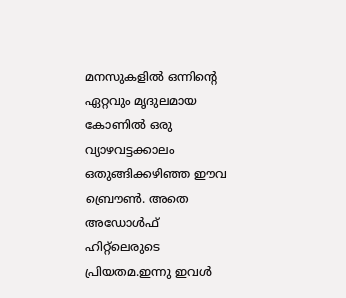മനസുകളില്‍ ഒന്നിന്റെ ഏറ്റവും മൃദുലമായ കോണില്‍ ഒരു വ്യാഴവട്ടക്കാലം ഒതുങ്ങിക്കഴിഞ്ഞ ഈവ ബ്രൌണ്‍. അതെ അഡോള്‍ഫ് ഹിറ്റ്ലെരുടെ പ്രിയതമ.ഇന്നു ഇവള്‍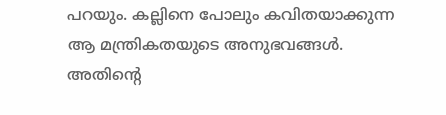പറയും. കല്ലിനെ പോലും കവിതയാക്കുന്ന ആ മന്ത്രികതയുടെ അനുഭവങ്ങള്‍. അതിന്റെ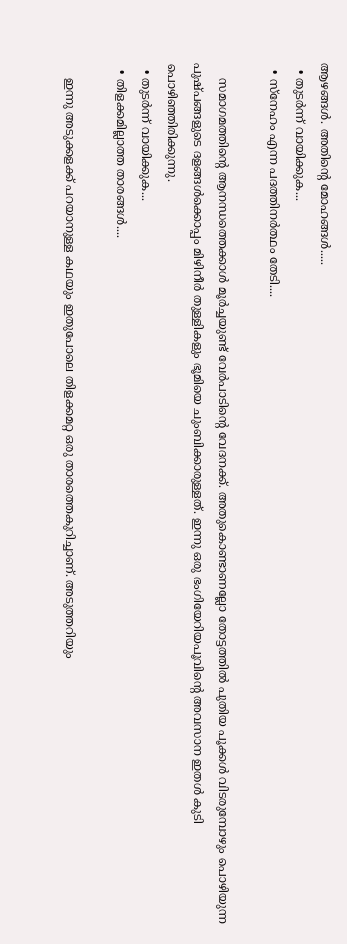ആഴങ്ങള്‍. അതിന്റെ മോഹങ്ങള്‍.....
  • തുടര്‍ന്ന് വായിക്കുക...
  • സ്നേഹം എന്ന പദത്തിനര്‍ത്ഥം തേടി....

    സമാഗമത്തിന്റെ ആനന്ധത്തെക്കാള്‍ മൂര്‍ച്ചയുണ്ട് വേര്‍പാടിന്റെ വേദനക്ക്. അതുകൊണ്ടാണല്ലോ തോട്ടത്തില്‍ പുതിയ പൂക്കള്‍ വിടരുമ്പോഴും പൊഴിയുന്ന പുഷ്പങ്ങളുടെ ദളങ്ങള്‍ക്കൊപ്പം മിഴിനീര്‍ തുള്ളികളും ഭൂമിയെ ചുംബിക്കാരുള്ളത്. ഇന്നു ഒരു ഭംഗിയേറിയപൂവിന്റെ അവസാന ഇതള്‍ കു‌ടി പൊഴിഞ്ഞിരിക്കുന്നു.
  • തുടര്‍ന്ന് വായിക്കുക...
  • തിളക്കമില്ലാത്ത താരങ്ങള്‍....

    ഇന്നു അടുക്കളക്ക് പറയാനുള്ള കഥയും ഇതുപോലെ തിളക്കമറ്റ ഒരു താരത്തെകുറിച്ചാണ്. അടുത്തറിയും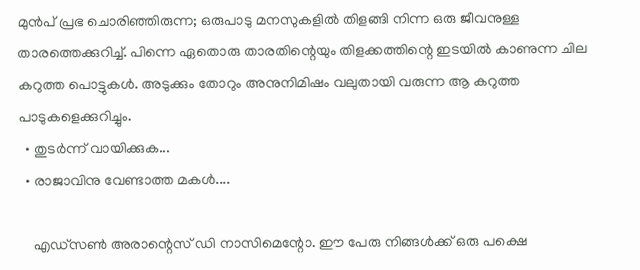മുന്‍പ് പ്രഭ ചൊരിഞ്ഞിരുന്ന; ഒരുപാടു മനസുകളില്‍ തിളങ്ങി നിന്ന ഒരു ജീവനുള്ള താരത്തെക്കുറിച്ച്. പിന്നെ ഏതൊരു താരതിന്റെയും തിളക്കത്തിന്റെ ഇടയില്‍ കാണുന്ന ചില കറുത്ത പൊട്ടുകള്‍. അടുക്കും തോറും അനുനിമിഷം വലുതായി വരുന്ന ആ കറുത്ത പാടുകളെക്കുറിച്ചും.
  • തുടര്‍ന്ന് വായിക്കുക...
  • രാജാവിനു വേണ്ടാത്ത മകള്‍....

    എഡ്സണ്‍ അരാന്റെസ് ഡി നാസിമെന്റോ. ഈ പേരു നിങ്ങള്‍ക്ക് ഒരു പക്ഷെ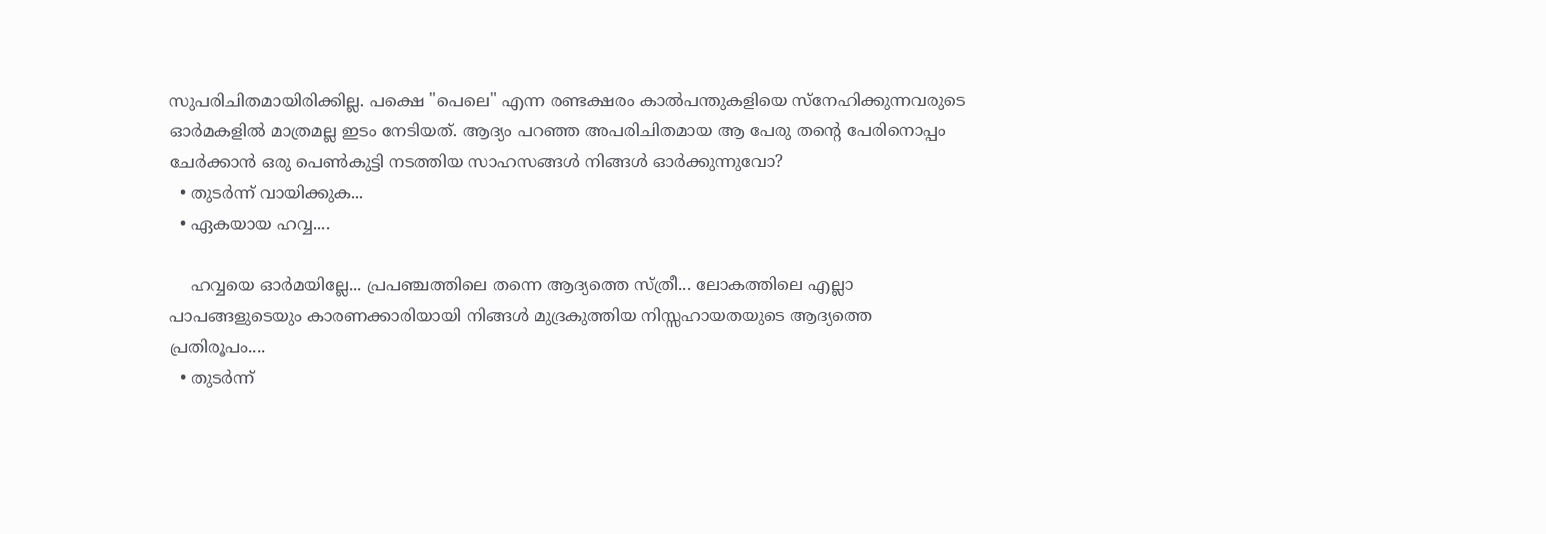സുപരിചിതമായിരിക്കില്ല. പക്ഷെ "പെലെ" എന്ന രണ്ടക്ഷരം കാല്‍പന്തുകളിയെ സ്നേഹിക്കുന്നവരുടെ ഓര്‍മകളില്‍ മാത്രമല്ല ഇടം നേടിയത്. ആദ്യം പറഞ്ഞ അപരിചിതമായ ആ പേരു തന്റെ പേരിനൊപ്പം ചേര്‍ക്കാന്‍ ഒരു പെണ്‍കുട്ടി നടത്തിയ സാഹസങ്ങള്‍ നിങ്ങള്‍ ഓര്‍ക്കുന്നുവോ?
  • തുടര്‍ന്ന് വായിക്കുക...
  • ഏകയായ ഹവ്വ....

    ഹവ്വയെ ഓര്‍മയില്ലേ... പ്രപഞ്ചത്തിലെ തന്നെ ആദ്യത്തെ സ്ത്രീ... ലോകത്തിലെ എല്ലാ പാപങ്ങളുടെയും കാരണക്കാരിയായി നിങ്ങള്‍ മുദ്രകുത്തിയ നിസ്സഹായതയുടെ ആദ്യത്തെ പ്രതിരൂപം....
  • തുടര്‍ന്ന്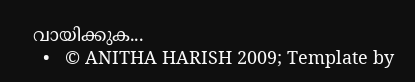വായിക്കുക...
  •   © ANITHA HARISH 2009; Template by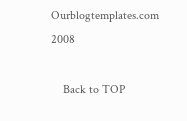Ourblogtemplates.com 2008

    Back to TOP